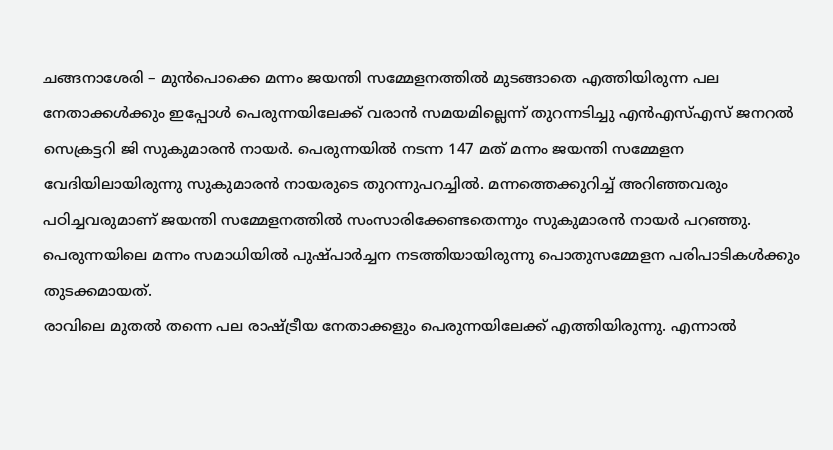ചങ്ങനാശേരി – മുൻപൊക്കെ മന്നം ജയന്തി സമ്മേളനത്തിൽ മുടങ്ങാതെ എത്തിയിരുന്ന പല നേതാക്കൾക്കും ഇപ്പോൾ പെരുന്നയിലേക്ക് വരാൻ സമയമില്ലെന്ന് തുറന്നടിച്ചു എൻഎസ്എസ് ജനറൽ സെക്രട്ടറി ജി സുകുമാരൻ നായർ. പെരുന്നയിൽ നടന്ന 147 മത് മന്നം ജയന്തി സമ്മേളന വേദിയിലായിരുന്നു സുകുമാരൻ നായരുടെ തുറന്നുപറച്ചിൽ. മന്നത്തെക്കുറിച്ച് അറിഞ്ഞവരും പഠിച്ചവരുമാണ് ജയന്തി സമ്മേളനത്തിൽ സംസാരിക്കേണ്ടതെന്നും സുകുമാരൻ നായർ പറഞ്ഞു. പെരുന്നയിലെ മന്നം സമാധിയിൽ പുഷ്പാർച്ചന നടത്തിയായിരുന്നു പൊതുസമ്മേളന പരിപാടികൾക്കും തുടക്കമായത്.
രാവിലെ മുതൽ തന്നെ പല രാഷ്ട്രീയ നേതാക്കളും പെരുന്നയിലേക്ക് എത്തിയിരുന്നു. എന്നാൽ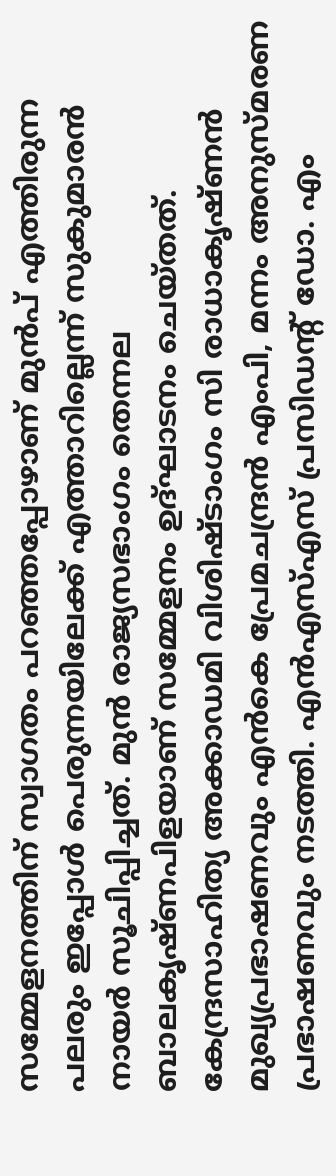സമ്മേളനത്തിന് സ്വാഗതം പറഞ്ഞപ്പോഴാണ് മുൻപ് എത്തിരുന്ന പലരും ഇപ്പോൾ പെരുന്നയിലേക്ക് എത്താറില്ലെന്ന് സുകുമാരൻ നായർ സൂചിപ്പിച്ചത്. മുൻ രാജ്യസഭാംഗം തെന്നല ബാലകൃഷ്ണപിളയാണ് സമ്മേളനം ഉദ്ഘാടനം ചെയ്തത്. കേന്ദ്രസാഹിത്യ അക്കാഡമി വിശിഷ്ടാംഗം സി രാധാകൃഷ്ണൻ മുഖ്യപ്രഭാഷണവും എൻകെ പ്രേമചന്ദ്രൻ എംപി, മന്നം അനുസ്മരണ പ്രഭാഷണവും നടത്തി. എൻഎസ്എസ് പ്രസിഡന്റ് ഡോ. എം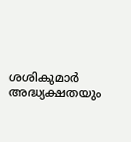ശശികുമാർ അദ്ധ്യക്ഷതയും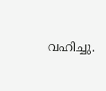വഹിച്ചു.